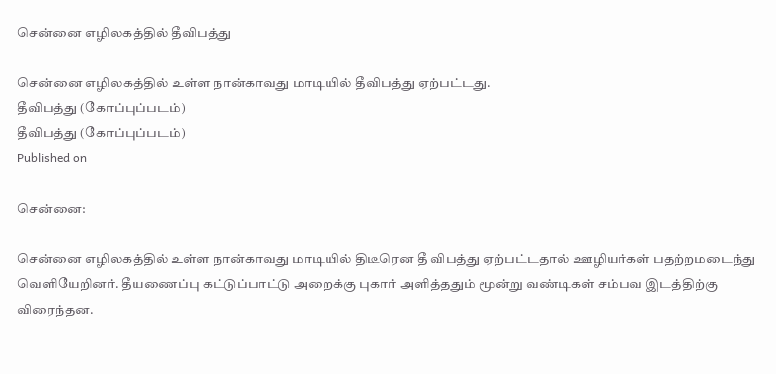சென்னை எழிலகத்தில் தீவிபத்து

சென்னை எழிலகத்தில் உள்ள நான்காவது மாடியில் தீவிபத்து ஏற்பட்டது.
தீவிபத்து (கோப்புப்படம்)
தீவிபத்து (கோப்புப்படம்)
Published on

சென்னை:

சென்னை எழிலகத்தில் உள்ள நான்காவது மாடியில் திடீரென தீ விபத்து ஏற்பட்டதால் ஊழியர்கள் பதற்றமடைந்து  வெளியேறினர். தீயணைப்பு கட்டுப்பாட்டு அறைக்கு புகார் அளித்ததும் மூன்று வண்டிகள் சம்பவ இடத்திற்கு விரைந்தன.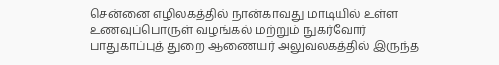சென்னை எழிலகத்தில் நான்காவது மாடியில் உள்ள உணவுப்பொருள் வழங்கல் மற்றும் நுகர்வோர் பாதுகாப்புத் துறை ஆணையர் அலுவலகத்தில் இருந்த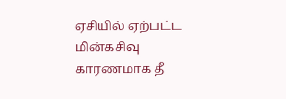ஏசியில் ஏற்பட்ட மின்கசிவு காரணமாக தீ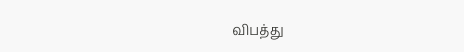விபத்து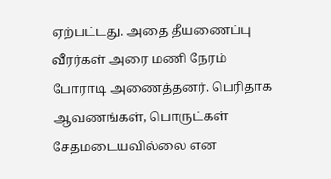ஏற்பட்டது. அதை தீயணைப்பு வீரர்கள் அரை மணி நேரம் போராடி அணைத்தனர். பெரிதாக ஆவணங்கள், பொருட்கள் சேதமடையவில்லை என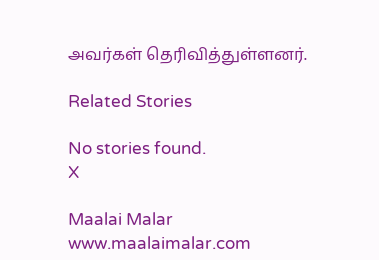அவர்கள் தெரிவித்துள்ளனர்.

Related Stories

No stories found.
X

Maalai Malar
www.maalaimalar.com